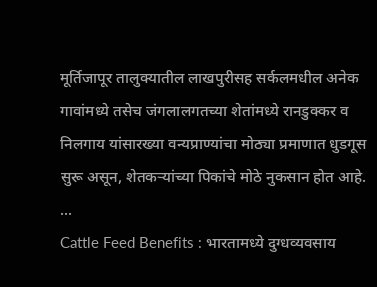मूर्तिजापूर तालुक्यातील लाखपुरीसह सर्कलमधील अनेक गावांमध्ये तसेच जंगलालगतच्या शेतांमध्ये रानडुक्कर व निलगाय यांसारख्या वन्यप्राण्यांचा मोठ्या प्रमाणात धुडगूस सुरू असून, शेतकऱ्यांच्या पिकांचे मोठे नुकसान होत आहे. ...
Cattle Feed Benefits : भारतामध्ये दुग्धव्यवसाय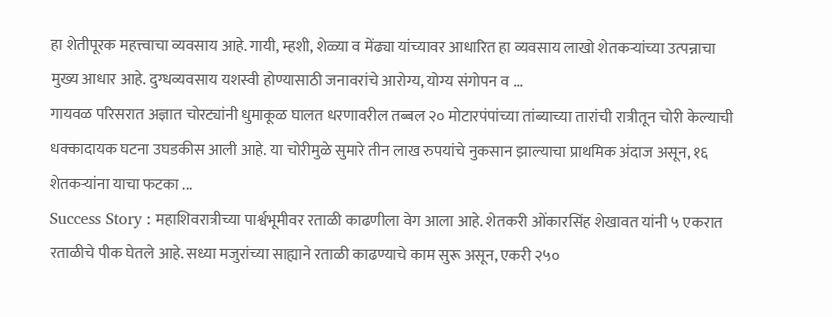हा शेतीपूरक महत्त्वाचा व्यवसाय आहे. गायी, म्हशी, शेळ्या व मेंढ्या यांच्यावर आधारित हा व्यवसाय लाखो शेतकऱ्यांच्या उत्पन्नाचा मुख्य आधार आहे. दुग्धव्यवसाय यशस्वी होण्यासाठी जनावरांचे आरोग्य, योग्य संगोपन व ...
गायवळ परिसरात अज्ञात चोरट्यांनी धुमाकूळ घालत धरणावरील तब्बल २० मोटारपंपांच्या तांब्याच्या तारांची रात्रीतून चोरी केल्याची धक्कादायक घटना उघडकीस आली आहे. या चोरीमुळे सुमारे तीन लाख रुपयांचे नुकसान झाल्याचा प्राथमिक अंदाज असून, १६ शेतकऱ्यांना याचा फटका ...
Success Story : महाशिवरात्रीच्या पार्श्वभूमीवर रताळी काढणीला वेग आला आहे. शेतकरी ओंकारसिंह शेखावत यांनी ५ एकरात रताळीचे पीक घेतले आहे. सध्या मजुरांच्या साह्याने रताळी काढण्याचे काम सुरू असून, एकरी २५०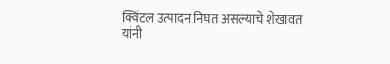क्विंटल उत्पादन निघत असल्याचे शेखावत यांनी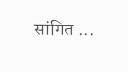सांगित ...